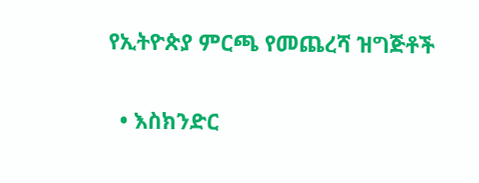የኢትዮጵያ ምርጫ የመጨረሻ ዝግጅቶች

  • እስክንድር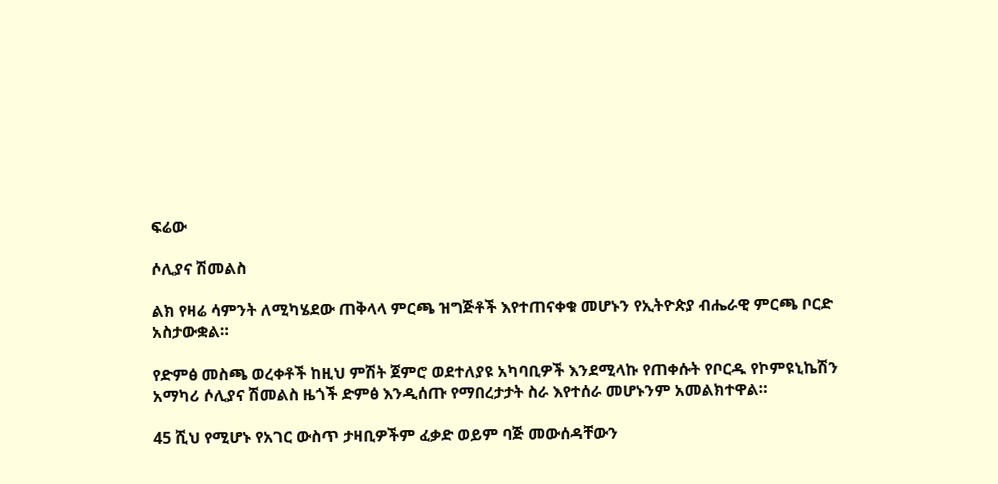ፍሬው

ሶሊያና ሽመልስ

ልክ የዛሬ ሳምንት ለሚካሄደው ጠቅላላ ምርጫ ዝግጅቶች እየተጠናቀቁ መሆኑን የኢትዮጵያ ብሔራዊ ምርጫ ቦርድ አስታውቋል።

የድምፅ መስጫ ወረቀቶች ከዚህ ምሽት ጀምሮ ወደተለያዩ አካባቢዎች እንደሚላኩ የጠቀሱት የቦርዱ የኮምዩኒኬሽን አማካሪ ሶሊያና ሽመልስ ዜጎች ድምፅ እንዲሰጡ የማበረታታት ስራ እየተሰራ መሆኑንም አመልክተዋል።

45 ሺህ የሚሆኑ የአገር ውስጥ ታዛቢዎችም ፈቃድ ወይም ባጅ መውሰዳቸውን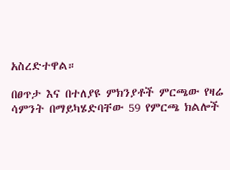አስረድተዋል።

በፀጥታ እና በተለያዩ ምክንያቶች ምርጫው የዛሬ ሳምንት በማይካሄድባቸው 59 የምርጫ ክልሎች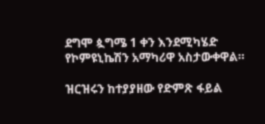ደግሞ ጷግሜ 1 ቀን እንደሚካሄድ የኮምዩኒኬሽን አማካሪዋ አስታውቀዋል።

ዝርዝሩን ከተያያዘው የድምጽ ፋይል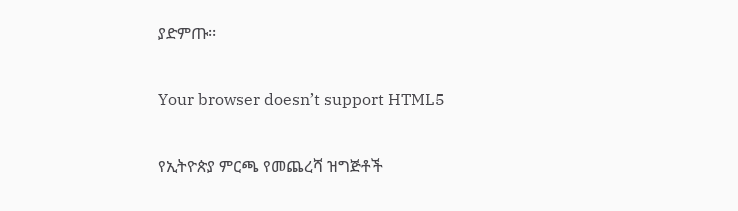ያድምጡ፡፡

Your browser doesn’t support HTML5

የኢትዮጵያ ምርጫ የመጨረሻ ዝግጅቶች